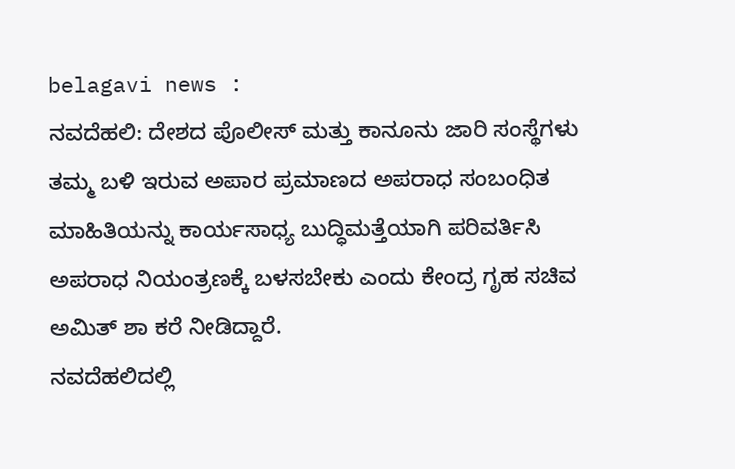belagavi news :
ನವದೆಹಲಿ: ದೇಶದ ಪೊಲೀಸ್ ಮತ್ತು ಕಾನೂನು ಜಾರಿ ಸಂಸ್ಥೆಗಳು ತಮ್ಮ ಬಳಿ ಇರುವ ಅಪಾರ ಪ್ರಮಾಣದ ಅಪರಾಧ ಸಂಬಂಧಿತ ಮಾಹಿತಿಯನ್ನು ಕಾರ್ಯಸಾಧ್ಯ ಬುದ್ಧಿಮತ್ತೆಯಾಗಿ ಪರಿವರ್ತಿಸಿ ಅಪರಾಧ ನಿಯಂತ್ರಣಕ್ಕೆ ಬಳಸಬೇಕು ಎಂದು ಕೇಂದ್ರ ಗೃಹ ಸಚಿವ ಅಮಿತ್ ಶಾ ಕರೆ ನೀಡಿದ್ದಾರೆ.
ನವದೆಹಲಿದಲ್ಲಿ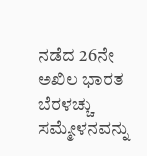ನಡೆದ 26ನೇ ಅಖಿಲ ಭಾರತ ಬೆರಳಚ್ಚು ಸಮ್ಮೇಳನವನ್ನು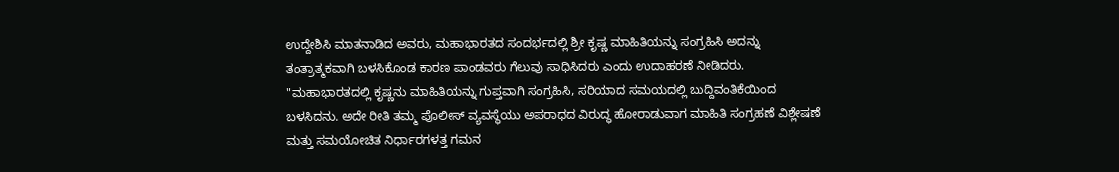ಉದ್ದೇಶಿಸಿ ಮಾತನಾಡಿದ ಅವರು, ಮಹಾಭಾರತದ ಸಂದರ್ಭದಲ್ಲಿ ಶ್ರೀ ಕೃಷ್ಣ ಮಾಹಿತಿಯನ್ನು ಸಂಗ್ರಹಿಸಿ ಅದನ್ನು ತಂತ್ರಾತ್ಮಕವಾಗಿ ಬಳಸಿಕೊಂಡ ಕಾರಣ ಪಾಂಡವರು ಗೆಲುವು ಸಾಧಿಸಿದರು ಎಂದು ಉದಾಹರಣೆ ನೀಡಿದರು.
"ಮಹಾಭಾರತದಲ್ಲಿ ಕೃಷ್ಣನು ಮಾಹಿತಿಯನ್ನು ಗುಪ್ತವಾಗಿ ಸಂಗ್ರಹಿಸಿ, ಸರಿಯಾದ ಸಮಯದಲ್ಲಿ ಬುದ್ದಿವಂತಿಕೆಯಿಂದ ಬಳಸಿದನು. ಅದೇ ರೀತಿ ತಮ್ಮ ಪೊಲೀಸ್ ವ್ಯವಸ್ಥೆಯು ಅಪರಾಧದ ವಿರುದ್ಧ ಹೋರಾಡುವಾಗ ಮಾಹಿತಿ ಸಂಗ್ರಹಣೆ ವಿಶ್ಲೇಷಣೆ ಮತ್ತು ಸಮಯೋಚಿತ ನಿರ್ಧಾರಗಳತ್ತ ಗಮನ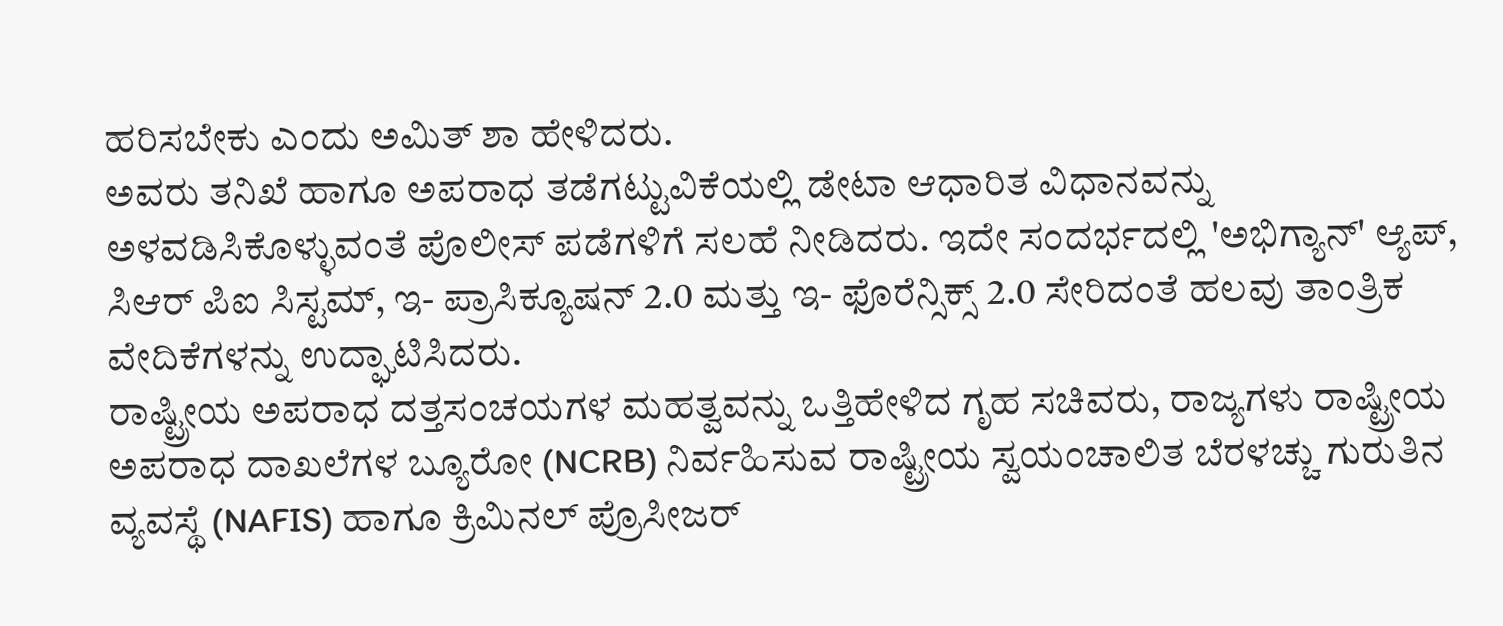ಹರಿಸಬೇಕು ಎಂದು ಅಮಿತ್ ಶಾ ಹೇಳಿದರು.
ಅವರು ತನಿಖೆ ಹಾಗೂ ಅಪರಾಧ ತಡೆಗಟ್ಟುವಿಕೆಯಲ್ಲಿ ಡೇಟಾ ಆಧಾರಿತ ವಿಧಾನವನ್ನು ಅಳವಡಿಸಿಕೊಳ್ಳುವಂತೆ ಪೊಲೀಸ್ ಪಡೆಗಳಿಗೆ ಸಲಹೆ ನೀಡಿದರು. ಇದೇ ಸಂದರ್ಭದಲ್ಲಿ 'ಅಭಿಗ್ಯಾನ್' ಆ್ಯಪ್, ಸಿಆರ್ ಪಿಐ ಸಿಸ್ಟಮ್, ಇ- ಪ್ರಾಸಿಕ್ಯೂಷನ್ 2.0 ಮತ್ತು ಇ- ಫೊರೆನ್ಸಿಕ್ಸ್ 2.0 ಸೇರಿದಂತೆ ಹಲವು ತಾಂತ್ರಿಕ ವೇದಿಕೆಗಳನ್ನು ಉದ್ಘಾಟಿಸಿದರು.
ರಾಷ್ಟ್ರೀಯ ಅಪರಾಧ ದತ್ತಸಂಚಯಗಳ ಮಹತ್ವವನ್ನು ಒತ್ತಿಹೇಳಿದ ಗೃಹ ಸಚಿವರು, ರಾಜ್ಯಗಳು ರಾಷ್ಟ್ರೀಯ ಅಪರಾಧ ದಾಖಲೆಗಳ ಬ್ಯೂರೋ (NCRB) ನಿರ್ವಹಿಸುವ ರಾಷ್ಟ್ರೀಯ ಸ್ವಯಂಚಾಲಿತ ಬೆರಳಚ್ಚು ಗುರುತಿನ ವ್ಯವಸ್ಥೆ (NAFIS) ಹಾಗೂ ಕ್ರಿಮಿನಲ್ ಪ್ರೊಸೀಜರ್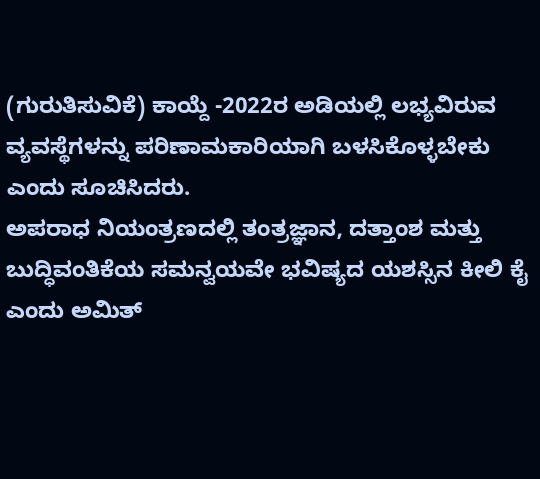(ಗುರುತಿಸುವಿಕೆ) ಕಾಯ್ದೆ -2022ರ ಅಡಿಯಲ್ಲಿ ಲಭ್ಯವಿರುವ ವ್ಯವಸ್ಥೆಗಳನ್ನು ಪರಿಣಾಮಕಾರಿಯಾಗಿ ಬಳಸಿಕೊಳ್ಳಬೇಕು ಎಂದು ಸೂಚಿಸಿದರು.
ಅಪರಾಧ ನಿಯಂತ್ರಣದಲ್ಲಿ ತಂತ್ರಜ್ಞಾನ, ದತ್ತಾಂಶ ಮತ್ತು ಬುದ್ಧಿವಂತಿಕೆಯ ಸಮನ್ವಯವೇ ಭವಿಷ್ಯದ ಯಶಸ್ಸಿನ ಕೀಲಿ ಕೈ ಎಂದು ಅಮಿತ್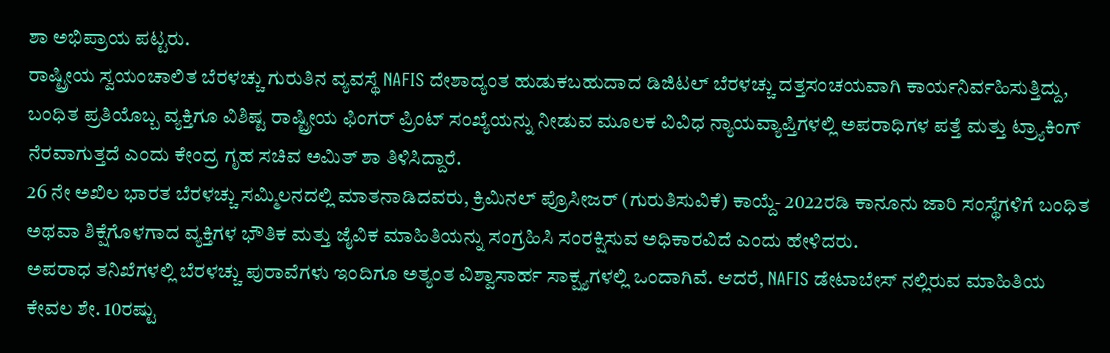ಶಾ ಅಭಿಪ್ರಾಯ ಪಟ್ಟರು.
ರಾಷ್ಟ್ರೀಯ ಸ್ವಯಂಚಾಲಿತ ಬೆರಳಚ್ಚು ಗುರುತಿನ ವ್ಯವಸ್ಥೆ NAFIS ದೇಶಾದ್ಯಂತ ಹುಡುಕಬಹುದಾದ ಡಿಜಿಟಲ್ ಬೆರಳಚ್ಚು ದತ್ತಸಂಚಯವಾಗಿ ಕಾರ್ಯನಿರ್ವಹಿಸುತ್ತಿದ್ದು, ಬಂಧಿತ ಪ್ರತಿಯೊಬ್ಬ ವ್ಯಕ್ತಿಗೂ ವಿಶಿಷ್ಟ ರಾಷ್ಟ್ರೀಯ ಫಿಂಗರ್ ಪ್ರಿಂಟ್ ಸಂಖ್ಯೆಯನ್ನು ನೀಡುವ ಮೂಲಕ ವಿವಿಧ ನ್ಯಾಯವ್ಯಾಪ್ತಿಗಳಲ್ಲಿ ಅಪರಾಧಿಗಳ ಪತ್ತೆ ಮತ್ತು ಟ್ರ್ಯಾಕಿಂಗ್ ನೆರವಾಗುತ್ತದೆ ಎಂದು ಕೇಂದ್ರ ಗೃಹ ಸಚಿವ ಅಮಿತ್ ಶಾ ತಿಳಿಸಿದ್ದಾರೆ.
26 ನೇ ಅಖಿಲ ಭಾರತ ಬೆರಳಚ್ಚು ಸಮ್ಮಿಲನದಲ್ಲಿ ಮಾತನಾಡಿದವರು, ಕ್ರಿಮಿನಲ್ ಪ್ರೊಸೀಜರ್ (ಗುರುತಿಸುವಿಕೆ) ಕಾಯ್ದೆ- 2022ರಡಿ ಕಾನೂನು ಜಾರಿ ಸಂಸ್ಥೆಗಳಿಗೆ ಬಂಧಿತ ಅಥವಾ ಶಿಕ್ಷೆಗೊಳಗಾದ ವ್ಯಕ್ತಿಗಳ ಭೌತಿಕ ಮತ್ತು ಜೈವಿಕ ಮಾಹಿತಿಯನ್ನು ಸಂಗ್ರಹಿಸಿ ಸಂರಕ್ಷಿಸುವ ಅಧಿಕಾರವಿದೆ ಎಂದು ಹೇಳಿದರು.
ಅಪರಾಧ ತನಿಖೆಗಳಲ್ಲಿ ಬೆರಳಚ್ಚು ಪುರಾವೆಗಳು ಇಂದಿಗೂ ಅತ್ಯಂತ ವಿಶ್ವಾಸಾರ್ಹ ಸಾಕ್ಷ್ಯಗಳಲ್ಲಿ ಒಂದಾಗಿವೆ. ಆದರೆ, NAFIS ಡೇಟಾಬೇಸ್ ನಲ್ಲಿರುವ ಮಾಹಿತಿಯ ಕೇವಲ ಶೇ. 10ರಷ್ಟು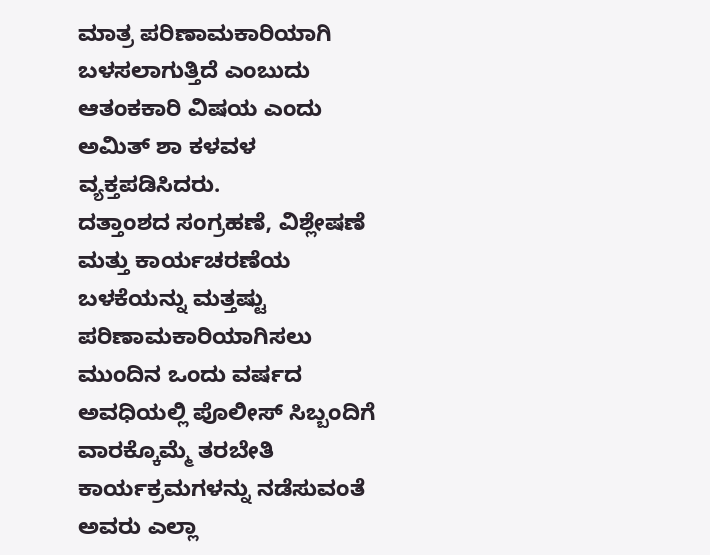ಮಾತ್ರ ಪರಿಣಾಮಕಾರಿಯಾಗಿ ಬಳಸಲಾಗುತ್ತಿದೆ ಎಂಬುದು ಆತಂಕಕಾರಿ ವಿಷಯ ಎಂದು ಅಮಿತ್ ಶಾ ಕಳವಳ ವ್ಯಕ್ತಪಡಿಸಿದರು.
ದತ್ತಾಂಶದ ಸಂಗ್ರಹಣೆ, ವಿಶ್ಲೇಷಣೆ ಮತ್ತು ಕಾರ್ಯಚರಣೆಯ ಬಳಕೆಯನ್ನು ಮತ್ತಷ್ಟು ಪರಿಣಾಮಕಾರಿಯಾಗಿಸಲು ಮುಂದಿನ ಒಂದು ವರ್ಷದ ಅವಧಿಯಲ್ಲಿ ಪೊಲೀಸ್ ಸಿಬ್ಬಂದಿಗೆ ವಾರಕ್ಕೊಮ್ಮೆ ತರಬೇತಿ ಕಾರ್ಯಕ್ರಮಗಳನ್ನು ನಡೆಸುವಂತೆ ಅವರು ಎಲ್ಲಾ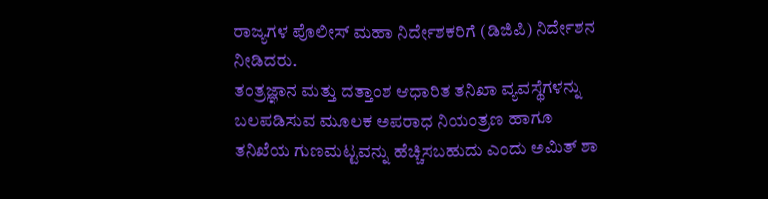ರಾಜ್ಯಗಳ ಪೊಲೀಸ್ ಮಹಾ ನಿರ್ದೇಶಕರಿಗೆ (ಡಿಜಿಪಿ) ನಿರ್ದೇಶನ ನೀಡಿದರು.
ತಂತ್ರಜ್ಞಾನ ಮತ್ತು ದತ್ತಾಂಶ ಆಧಾರಿತ ತನಿಖಾ ವ್ಯವಸ್ಥೆಗಳನ್ನು ಬಲಪಡಿಸುವ ಮೂಲಕ ಅಪರಾಧ ನಿಯಂತ್ರಣ ಹಾಗೂ ತನಿಖೆಯ ಗುಣಮಟ್ಟವನ್ನು ಹೆಚ್ಚಿಸಬಹುದು ಎಂದು ಅಮಿತ್ ಶಾ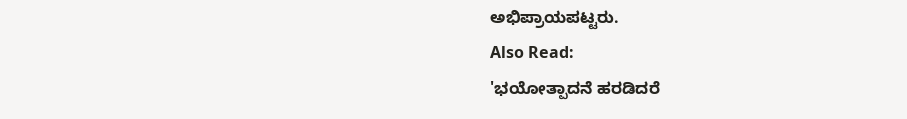ಅಭಿಪ್ರಾಯಪಟ್ಟರು.
Also Read:
'ಭಯೋತ್ಪಾದನೆ ಹರಡಿದರೆ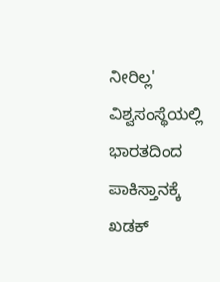ನೀರಿಲ್ಲ' ವಿಶ್ವಸಂಸ್ಥೆಯಲ್ಲಿ ಭಾರತದಿಂದ ಪಾಕಿಸ್ತಾನಕ್ಕೆ ಖಡಕ್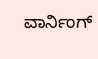ವಾರ್ನಿಂಗ್